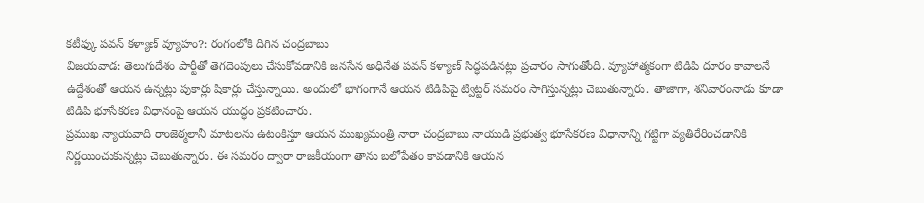కటీఫ్కు పవన్ కళ్యాణ్ వ్యూహం?: రంగంలోకి దిగిన చంద్రబాబు
విజయవాడ: తెలుగుదేశం పార్టీతో తెగదెంపులు చేసుకోవడానికి జనసేన అధినేత పవన్ కళ్యాణ్ సిద్ధపడినట్లు ప్రచారం సాగుతోంది. వ్యూహాత్మకంగా టిడిపి దూరం కావాలనే ఉద్దేశంతో ఆయన ఉన్నట్లు పుకార్లు షికార్లు చేస్తున్నాయి. అందులో భాగంగానే ఆయన టిడిపిపై ట్విట్టర్ సమరం సాగిస్తున్నట్లు చెబుతున్నారు. తాజాగా, శనివారంనాడు కూడా టిడిపి భూసేకరణ విధానంపై ఆయన యుద్ధం ప్రకటించారు.
ప్రముఖ న్యాయవాది రాంజెఠ్మలానీ మాటలను ఉటంకిస్తూ ఆయన ముఖ్యమంత్రి నారా చంద్రబాబు నాయుడి ప్రభుత్వ భూసేకరణ విధానాన్ని గట్టిగా వ్యతిరేరించడానికి నిర్ణయించుకున్నట్లు చెబుతున్నారు. ఈ సమరం ద్వారా రాజకీయంగా తాను బలోపేతం కావడానికి ఆయన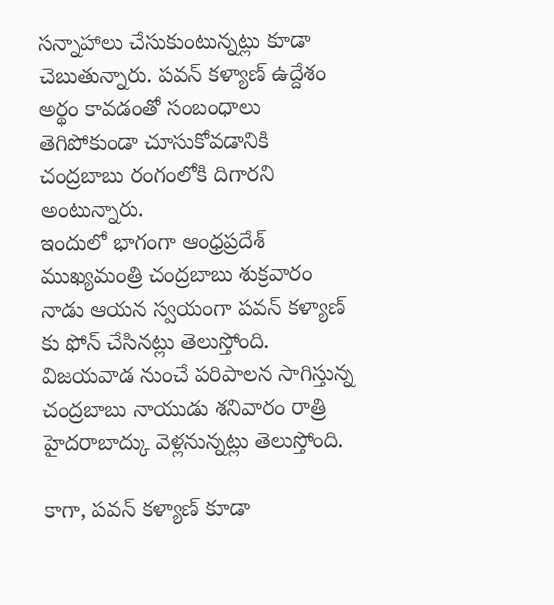సన్నాహాలు చేసుకుంటున్నట్లు కూడా చెబుతున్నారు. పవన్ కళ్యాణ్ ఉద్దేశం అర్థం కావడంతో సంబంధాలు తెగిపోకుండా చూసుకోవడానికి చంద్రబాబు రంగంలోకి దిగారని అంటున్నారు.
ఇందులో భాగంగా ఆంధ్రప్రదేశ్ ముఖ్యమంత్రి చంద్రబాబు శుక్రవారం నాడు ఆయన స్వయంగా పవన్ కళ్యాణ్ కు ఫోన్ చేసినట్లు తెలుస్తోంది. విజయవాడ నుంచే పరిపాలన సాగిస్తున్న చంద్రబాబు నాయుడు శనివారం రాత్రి హైదరాబాద్కు వెళ్లనున్నట్లు తెలుస్తోంది.

కాగా, పవన్ కళ్యాణ్ కూడా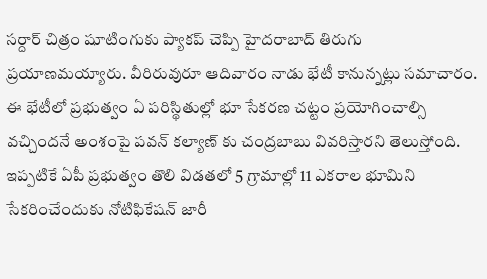సర్దార్ చిత్రం షూటింగుకు ప్యాకప్ చెప్పి హైదరాబాద్ తిరుగు ప్రయాణమయ్యారు. వీరిరువురూ ఆదివారం నాడు భేటీ కానున్నట్లు సమాచారం. ఈ భేటీలో ప్రభుత్వం ఏ పరిస్థితుల్లో భూ సేకరణ చట్టం ప్రయోగించాల్సి వచ్చిందనే అంశంపై పవన్ కల్యాణ్ కు చంద్రబాబు వివరిస్తారని తెలుస్తోంది.
ఇప్పటికే ఏపీ ప్రభుత్వం తొలి విడతలో 5 గ్రామాల్లో 11 ఎకరాల భూమిని సేకరించేందుకు నోటిఫికేషన్ జారీ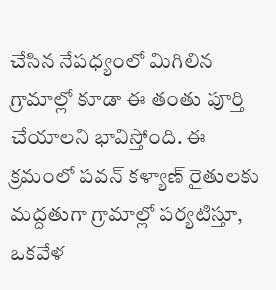చేసిన నేపధ్యంలో మిగిలిన గ్రామాల్లో కూడా ఈ తంతు పూర్తి చేయాలని భావిస్తోంది. ఈ క్రమంలో పవన్ కళ్యాణ్ రైతులకు మద్దతుగా గ్రామాల్లో పర్యటిస్తూ, ఒకవేళ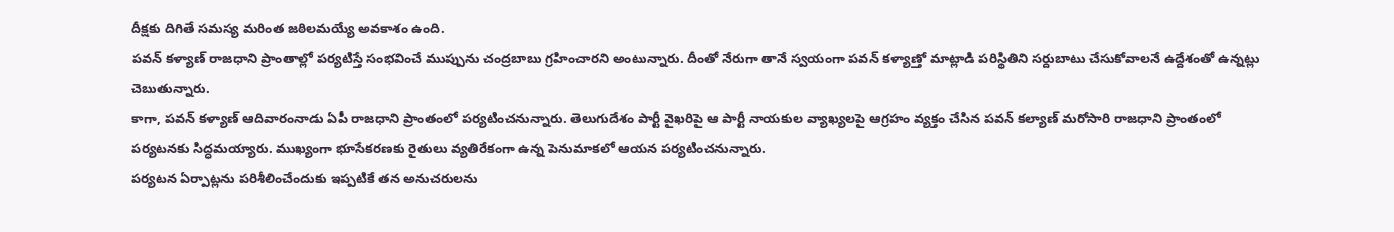దీక్షకు దిగితే సమస్య మరింత జఠిలమయ్యే అవకాశం ఉంది.
పవన్ కళ్యాణ్ రాజధాని ప్రాంతాల్లో పర్యటిస్తే సంభవించే ముప్పును చంద్రబాబు గ్రహించారని అంటున్నారు. దీంతో నేరుగా తానే స్వయంగా పవన్ కళ్యాణ్తో మాట్లాడి పరిస్థితిని సర్దుబాటు చేసుకోవాలనే ఉద్దేశంతో ఉన్నట్లు చెబుతున్నారు.
కాగా, పవన్ కళ్యాణ్ ఆదివారంనాడు ఏపీ రాజధాని ప్రాంతంలో పర్యటించనున్నారు. తెలుగుదేశం పార్టీ వైఖరిపై ఆ పార్టీ నాయకుల వ్యాఖ్యలపై ఆగ్రహం వ్యక్తం చేసిన పవన్ కల్యాణ్ మరోసారి రాజధాని ప్రాంతంలో పర్యటనకు సిద్ధమయ్యారు. ముఖ్యంగా భూసేకరణకు రైతులు వ్యతిరేకంగా ఉన్న పెనుమాకలో ఆయన పర్యటించనున్నారు.
పర్యటన ఏర్పాట్లను పరిశీలించేందుకు ఇప్పటికే తన అనుచరులను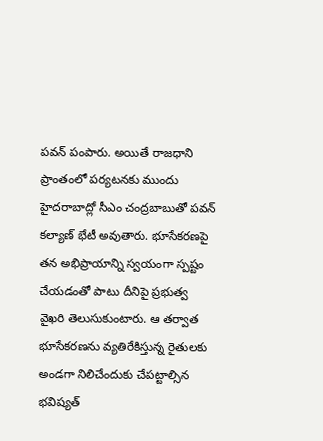పవన్ పంపారు. అయితే రాజధాని ప్రాంతంలో పర్యటనకు ముందు హైదరాబాద్లో సీఎం చంద్రబాబుతో పవన్ కల్యాణ్ భేటీ అవుతారు. భూసేకరణపై తన అభిప్రాయాన్ని స్వయంగా స్పష్టం చేయడంతో పాటు దీనిపై ప్రభుత్వ వైఖరి తెలుసుకుంటారు. ఆ తర్వాత భూసేకరణను వ్యతిరేకిస్తున్న రైతులకు అండగా నిలిచేందుకు చేపట్టాల్సిన భవిష్యత్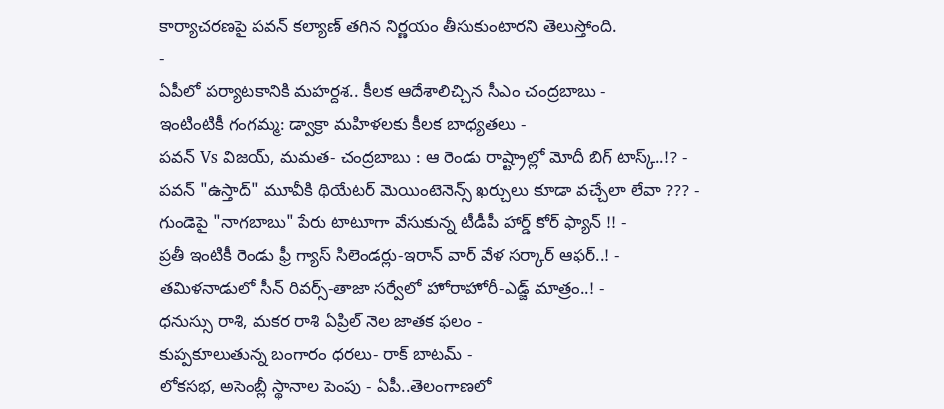కార్యాచరణపై పవన్ కల్యాణ్ తగిన నిర్ణయం తీసుకుంటారని తెలుస్తోంది.
-
ఏపీలో పర్యాటకానికి మహర్దశ.. కీలక ఆదేశాలిచ్చిన సీఎం చంద్రబాబు -
ఇంటింటికీ గంగమ్మ: డ్వాక్రా మహిళలకు కీలక బాధ్యతలు -
పవన్ Vs విజయ్, మమత- చంద్రబాబు : ఆ రెండు రాష్ట్రాల్లో మోదీ బిగ్ టాస్క్..!? -
పవన్ "ఉస్తాద్" మూవీకి థియేటర్ మెయింటెనెన్స్ ఖర్చులు కూడా వచ్చేలా లేవా ??? -
గుండెపై "నాగబాబు" పేరు టాటూగా వేసుకున్న టీడీపీ హార్డ్ కోర్ ఫ్యాన్ !! -
ప్రతీ ఇంటికీ రెండు ఫ్రీ గ్యాస్ సిలెండర్లు-ఇరాన్ వార్ వేళ సర్కార్ ఆఫర్..! -
తమిళనాడులో సీన్ రివర్స్-తాజా సర్వేలో హోరాహోరీ-ఎడ్జ్ మాత్రం..! -
ధనుస్సు రాశి, మకర రాశి ఏప్రిల్ నెల జాతక ఫలం -
కుప్పకూలుతున్న బంగారం ధరలు- రాక్ బాటమ్ -
లోకసభ, అసెంబ్లీ స్థానాల పెంపు - ఏపీ..తెలంగాణలో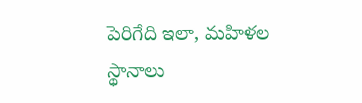పెరిగేది ఇలా, మహిళల స్థానాలు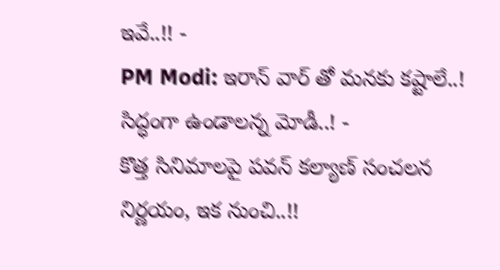ఇవే..!! -
PM Modi: ఇరాన్ వార్ తో మనకు కష్టాలే..! సిద్ధంగా ఉండాలన్న మోడీ..! -
కొత్త సినిమాలపై పవన్ కల్యాణ్ సంచలన నిర్ణయం, ఇక నుంచి..!!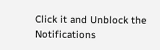Click it and Unblock the Notifications